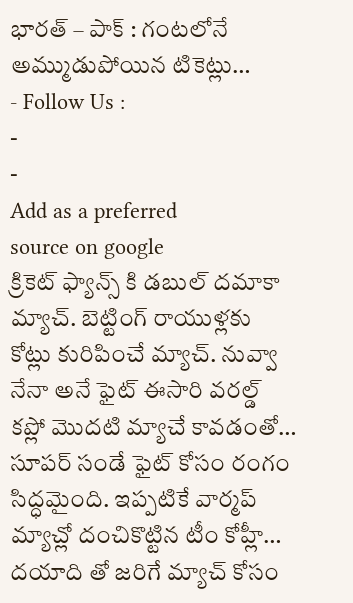భారత్ – పాక్ : గంటలోనే అమ్ముడుపోయిన టికెట్లు…
- Follow Us :
-
-
Add as a preferred
source on google
క్రికెట్ ఫ్యాన్స్ కి డబుల్ దమాకా మ్యాచ్. బెట్టింగ్ రాయుళ్లకు కోట్లు కురిపించే మ్యాచ్. నువ్వా నేనా అనే ఫైట్ ఈసారి వరల్డ్ కప్లో మొదటి మ్యాచే కావడంతో… సూపర్ సండే ఫైట్ కోసం రంగం సిద్ధమైంది. ఇప్పటికే వార్మప్ మ్యాచ్లో దంచికొట్టిన టీం కోహ్లీ… దయాది తో జరిగే మ్యాచ్ కోసం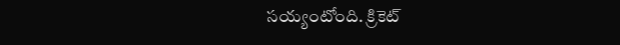సయ్యంటోంది. క్రికెట్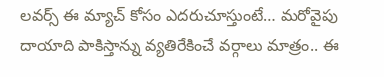లవర్స్ ఈ మ్యాచ్ కోసం ఎదరుచూస్తుంటే… మరోవైపు దాయాది పాకిస్తాన్ను వ్యతిరేకించే వర్గాలు మాత్రం.. ఈ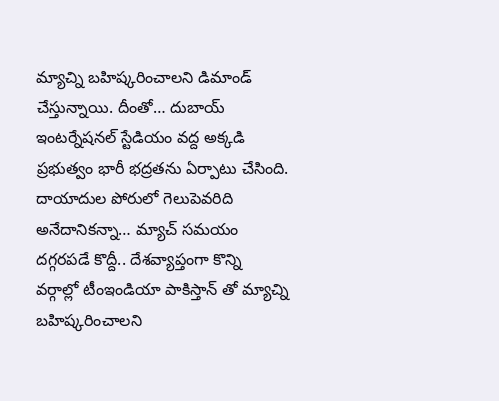మ్యాచ్ని బహిష్కరించాలని డిమాండ్ చేస్తున్నాయి. దీంతో… దుబాయ్ ఇంటర్నేషనల్ స్టేడియం వద్ద అక్కడి ప్రభుత్వం భారీ భద్రతను ఏర్పాటు చేసింది.
దాయాదుల పోరులో గెలుపెవరిది అనేదానికన్నా… మ్యాచ్ సమయం దగ్గరపడే కొద్దీ.. దేశవ్యాప్తంగా కొన్ని వర్గాల్లో టీంఇండియా పాకిస్తాన్ తో మ్యాచ్ని బహిష్కరించాలని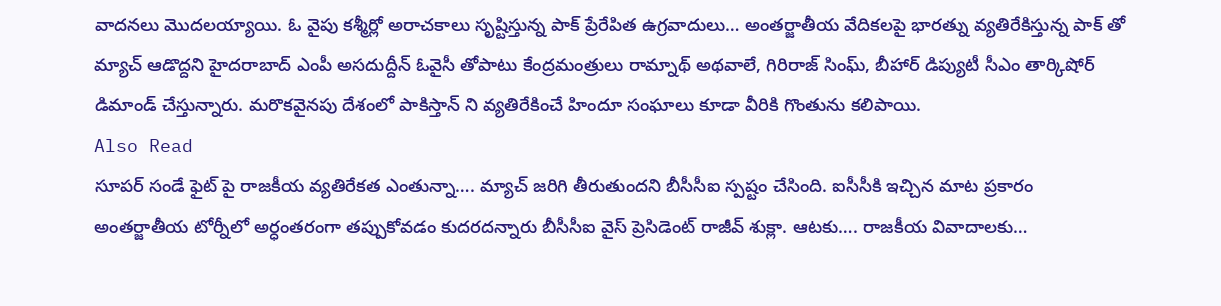వాదనలు మొదలయ్యాయి. ఓ వైపు కశ్మీర్లో అరాచకాలు సృష్టిస్తున్న పాక్ ప్రేరేపిత ఉగ్రవాదులు… అంతర్జాతీయ వేదికలపై భారత్ను వ్యతిరేకిస్తున్న పాక్ తో మ్యాచ్ ఆడొద్దని హైదరాబాద్ ఎంపీ అసదుద్దీన్ ఓవైసీ తోపాటు కేంద్రమంత్రులు రామ్నాథ్ అథవాలే, గిరిరాజ్ సింఘ్, బీహార్ డిప్యుటీ సీఎం తార్కిషోర్ డిమాండ్ చేస్తున్నారు. మరొకవైనపు దేశంలో పాకిస్తాన్ ని వ్యతిరేకించే హిందూ సంఘాలు కూడా వీరికి గొంతును కలిపాయి.
Also Read
సూపర్ సండే ఫైట్ పై రాజకీయ వ్యతిరేకత ఎంతున్నా…. మ్యాచ్ జరిగి తీరుతుందని బీసీసీఐ స్పష్టం చేసింది. ఐసీసీకి ఇచ్చిన మాట ప్రకారం అంతర్జాతీయ టోర్నీలో అర్ధంతరంగా తప్పుకోవడం కుదరదన్నారు బీసీసీఐ వైస్ ప్రెసిడెంట్ రాజీవ్ శుక్లా. ఆటకు…. రాజకీయ వివాదాలకు…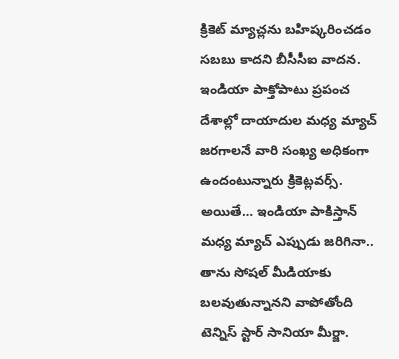క్రికెట్ మ్యాచ్లను బహిష్కరించడం సబబు కాదని బీసీసీఐ వాదన. ఇండియా పాక్తోపాటు ప్రపంచ దేశాల్లో దాయాదుల మధ్య మ్యాచ్ జరగాలనే వారి సంఖ్య అధికంగా ఉందంటున్నారు క్రికెట్లవర్స్.
అయితే… ఇండియా పాకిస్తాన్ మధ్య మ్యాచ్ ఎప్పుడు జరిగినా.. తాను సోషల్ మీడియాకు బలవుతున్నానని వాపోతోంది టెన్నిస్ స్టార్ సానియా మీర్జా.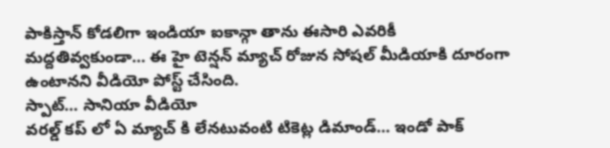పాకిస్తాన్ కోడలిగా ఇండియా ఐకాన్గా తాను ఈసారి ఎవరికీ మద్దతివ్వకుండా… ఈ హై టెన్షన్ మ్యాచ్ రోజున సోషల్ మీడియాకి దూరంగా ఉంటానని వీడియో పోస్ట్ చేసింది.
స్పాట్… సానియా వీడియో
వరల్డ్ కప్ లో ఏ మ్యాచ్ కి లేనటువంటి టికెట్ల డిమాండ్… ఇండో పాక్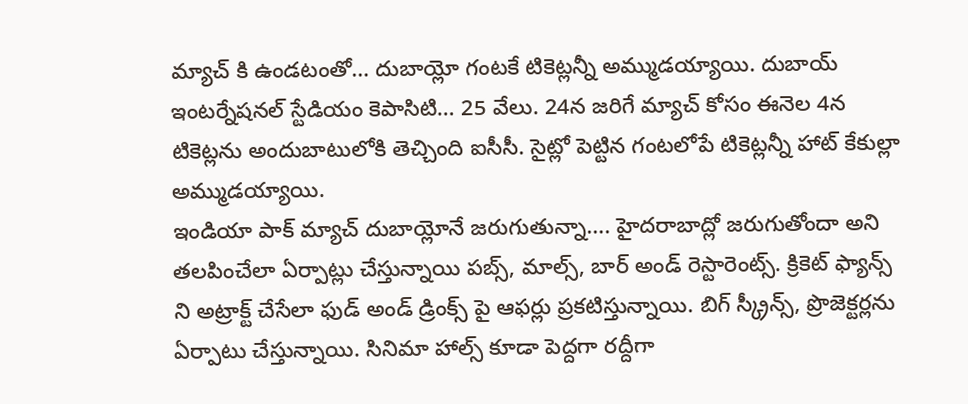మ్యాచ్ కి ఉండటంతో… దుబాయ్లో గంటకే టికెట్లన్నీ అమ్ముడయ్యాయి. దుబాయ్ ఇంటర్నేషనల్ స్టేడియం కెపాసిటి… 25 వేలు. 24న జరిగే మ్యాచ్ కోసం ఈనెల 4న టికెట్లను అందుబాటులోకి తెచ్చింది ఐసీసీ. సైట్లో పెట్టిన గంటలోపే టికెట్లన్నీ హాట్ కేకుల్లా అమ్ముడయ్యాయి.
ఇండియా పాక్ మ్యాచ్ దుబాయ్లోనే జరుగుతున్నా…. హైదరాబాద్లో జరుగుతోందా అని తలపించేలా ఏర్పాట్లు చేస్తున్నాయి పబ్స్, మాల్స్, బార్ అండ్ రెస్టారెంట్స్. క్రికెట్ ఫ్యాన్స్ ని అట్రాక్ట్ చేసేలా ఫుడ్ అండ్ డ్రింక్స్ పై ఆఫర్లు ప్రకటిస్తున్నాయి. బిగ్ స్క్రీన్స్, ప్రొజెక్టర్లను ఏర్పాటు చేస్తున్నాయి. సినిమా హాల్స్ కూడా పెద్దగా రద్దీగా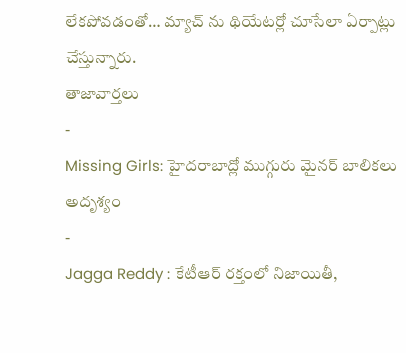లేకపోవడంతో… మ్యాచ్ ను థియేటర్లో చూసేలా ఏర్పాట్లు చేస్తున్నారు.
తాజావార్తలు
-
Missing Girls: హైదరాబాద్లో ముగ్గురు మైనర్ బాలికలు అదృశ్యం
-
Jagga Reddy : కేటీఆర్ రక్తంలో నిజాయితీ,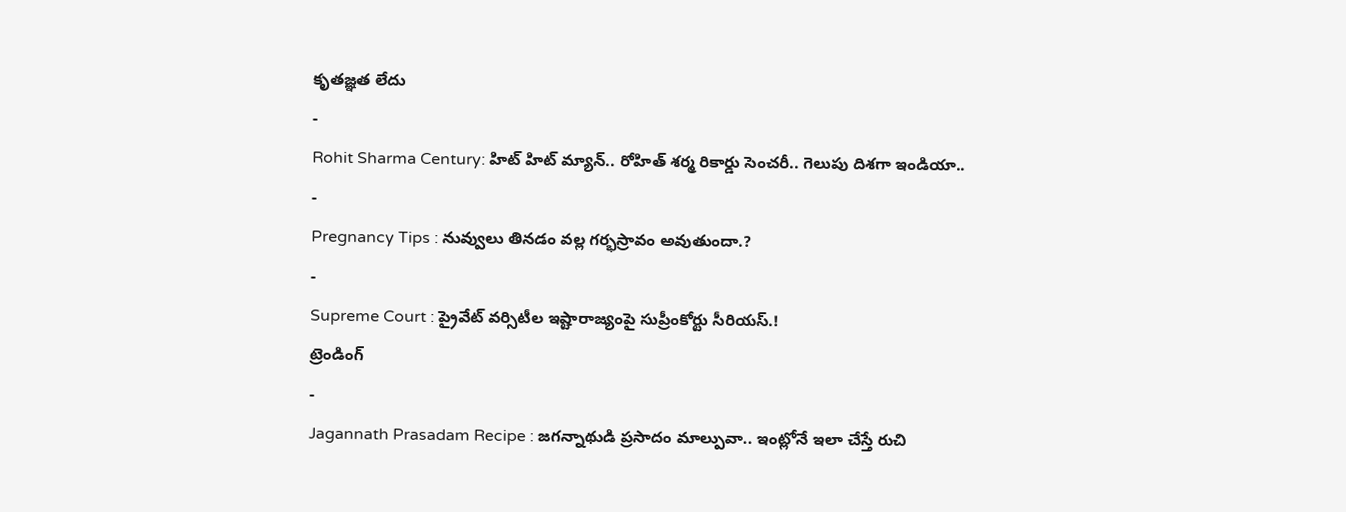కృతజ్ఞత లేదు
-
Rohit Sharma Century: హిట్ హిట్ మ్యాన్.. రోహిత్ శర్మ రికార్డు సెంచరీ.. గెలుపు దిశగా ఇండియా..
-
Pregnancy Tips : నువ్వులు తినడం వల్ల గర్భస్రావం అవుతుందా.?
-
Supreme Court : ప్రైవేట్ వర్సిటీల ఇష్టారాజ్యంపై సుప్రీంకోర్టు సీరియస్.!
ట్రెండింగ్
-
Jagannath Prasadam Recipe : జగన్నాథుడి ప్రసాదం మాల్పువా.. ఇంట్లోనే ఇలా చేస్తే రుచి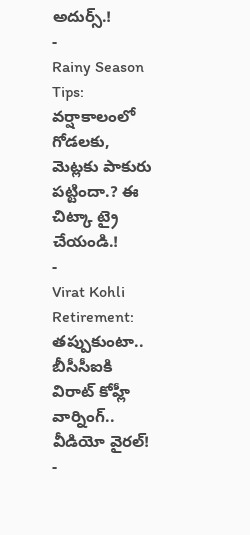అదుర్స్.!
-
Rainy Season Tips: వర్షాకాలంలో గోడలకు, మెట్లకు పాకురు పట్టిందా.? ఈ చిట్కా ట్రై చేయండి.!
-
Virat Kohli Retirement: తప్పుకుంటా.. బీసీసీఐకి విరాట్ కోహ్లీ వార్నింగ్.. వీడియో వైరల్!
-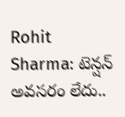Rohit Sharma: టెన్షన్ అవసరం లేదు..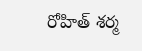రోహిత్ శర్మ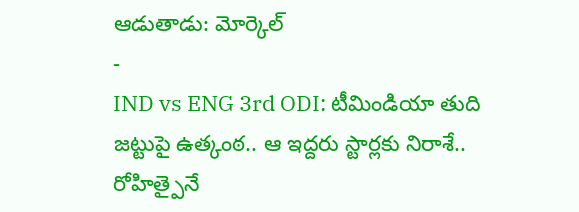ఆడుతాడు: మోర్కెల్
-
IND vs ENG 3rd ODI: టీమిండియా తుది జట్టుపై ఉత్కంఠ.. ఆ ఇద్దరు స్టార్లకు నిరాశే.. రోహిత్పైనే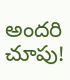అందరి చూపు!